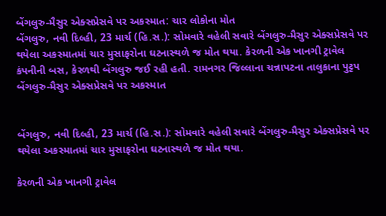બેંગલુરુ-મૈસુર એક્સપ્રેસવે પર અકસ્માત: ચાર લોકોના મોત
બેંગલુરુ, નવી દિલ્હી, 23 માર્ચ (હિ.સ.): સોમવારે વહેલી સવારે બેંગલુરુ-મૈસુર એક્સપ્રેસવે પર થયેલા અકસ્માતમાં ચાર મુસાફરોના ઘટનાસ્થળે જ મોત થયા. કેરળની એક ખાનગી ટ્રાવેલ કંપનીની બસ, કેરળથી બેંગલુરુ જઈ રહી હતી. રામનગર જિલ્લાના ચન્નાપટના તાલુકાના પુટ્ટપ
બેંગલુરુ-મૈસુર એક્સપ્રેસવે પર અકસ્માત


બેંગલુરુ, નવી દિલ્હી, 23 માર્ચ (હિ.સ.): સોમવારે વહેલી સવારે બેંગલુરુ-મૈસુર એક્સપ્રેસવે પર થયેલા અકસ્માતમાં ચાર મુસાફરોના ઘટનાસ્થળે જ મોત થયા.

કેરળની એક ખાનગી ટ્રાવેલ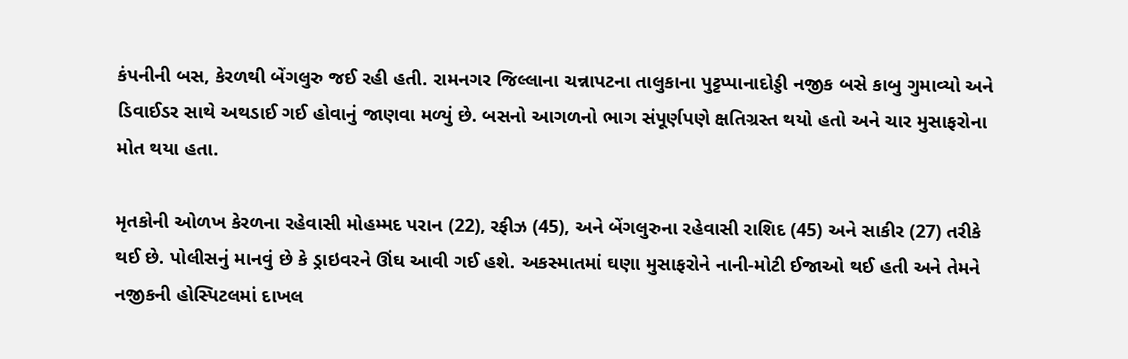કંપનીની બસ, કેરળથી બેંગલુરુ જઈ રહી હતી. રામનગર જિલ્લાના ચન્નાપટના તાલુકાના પુટ્ટપ્પાનાદોડ્ડી નજીક બસે કાબુ ગુમાવ્યો અને ડિવાઈડર સાથે અથડાઈ ગઈ હોવાનું જાણવા મળ્યું છે. બસનો આગળનો ભાગ સંપૂર્ણપણે ક્ષતિગ્રસ્ત થયો હતો અને ચાર મુસાફરોના મોત થયા હતા.

મૃતકોની ઓળખ કેરળના રહેવાસી મોહમ્મદ પરાન (22), રફીઝ (45), અને બેંગલુરુના રહેવાસી રાશિદ (45) અને સાકીર (27) તરીકે થઈ છે. પોલીસનું માનવું છે કે ડ્રાઇવરને ઊંઘ આવી ગઈ હશે. અકસ્માતમાં ઘણા મુસાફરોને નાની-મોટી ઈજાઓ થઈ હતી અને તેમને નજીકની હોસ્પિટલમાં દાખલ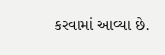કરવામાં આવ્યા છે.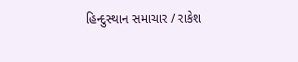હિન્દુસ્થાન સમાચાર / રાકેશ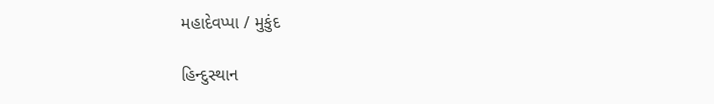મહાદેવપ્પા / મુકુંદ

હિન્દુસ્થાન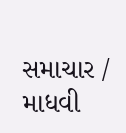સમાચાર / માધવી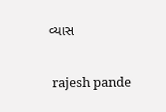વ્યાસ


 rajesh pande